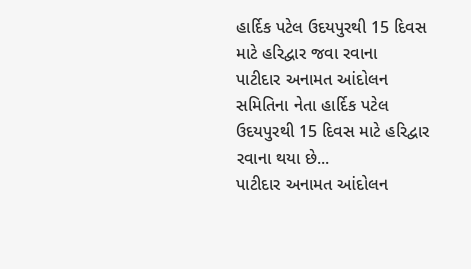હાર્દિક પટેલ ઉદયપુરથી 15 દિવસ માટે હરિદ્વાર જવા રવાના
પાટીદાર અનામત આંદોલન સમિતિના નેતા હાર્દિક પટેલ ઉદયપુરથી 15 દિવસ માટે હરિદ્વાર રવાના થયા છે...
પાટીદાર અનામત આંદોલન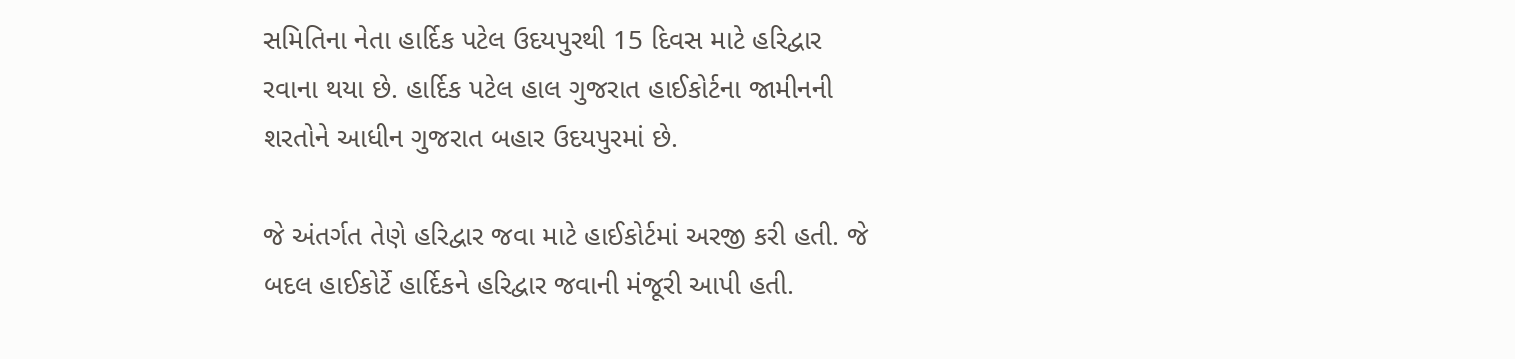સમિતિના નેતા હાર્દિક પટેલ ઉદયપુરથી 15 દિવસ માટે હરિદ્વાર રવાના થયા છે. હાર્દિક પટેલ હાલ ગુજરાત હાઈકોર્ટના જામીનની શરતોને આધીન ગુજરાત બહાર ઉદયપુરમાં છે.

જે અંતર્ગત તેણે હરિદ્વાર જવા માટે હાઈકોર્ટમાં અરજી કરી હતી. જે બદલ હાઈકોર્ટે હાર્દિકને હરિદ્વાર જવાની મંજૂરી આપી હતી.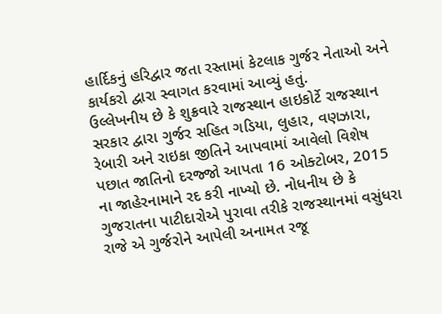હાર્દિકનું હરિદ્વાર જતા રસ્તામાં કેટલાક ગુર્જર નેતાઓ અને કાર્યકરો દ્વારા સ્વાગત કરવામાં આવ્યું હતું.
ઉલ્લેખનીય છે કે શુક્રવારે રાજસ્થાન હાઇકોર્ટે રાજસ્થાન સરકાર દ્વારા ગુર્જર સહિત ગડિયા, લુહાર, વણઝારા, રેબારી અને રાઇકા જીતિને આપવામાં આવેલો વિશેષ પછાત જાતિનો દરજ્જો આપતા 16 ઓક્ટોબર, 2015 ના જાહેરનામાને રદ કરી નાખ્યો છે. નોધનીય છે કે ગુજરાતના પાટીદારોએ પુરાવા તરીકે રાજસ્થાનમાં વસુંધરા રાજે એ ગુર્જરોને આપેલી અનામત રજૂ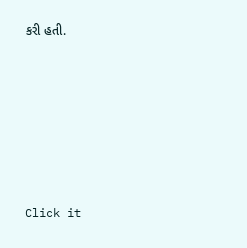કરી હતી.












Click it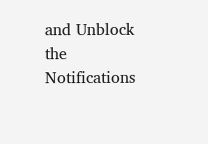and Unblock the Notifications